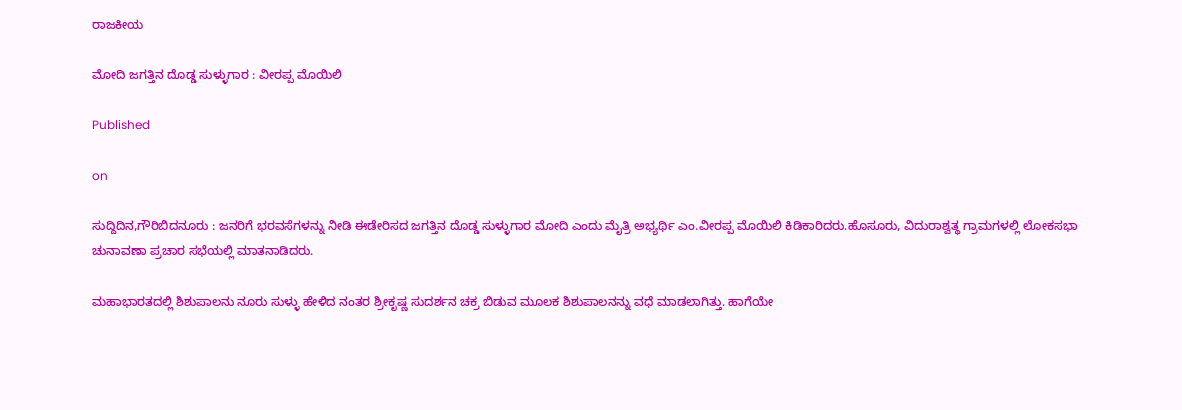ರಾಜಕೀಯ

ಮೋದಿ ಜಗತ್ತಿನ ದೊಡ್ಡ ಸುಳ್ಳುಗಾರ : ವೀರಪ್ಪ ಮೊಯಿಲಿ

Published

on

ಸುದ್ದಿದಿನ,ಗೌರಿಬಿದನೂರು : ಜನರಿಗೆ ಭರವಸೆಗಳನ್ನು ನೀಡಿ ಈಡೇರಿಸದ ಜಗತ್ತಿನ ದೊಡ್ಡ ಸುಳ್ಳುಗಾರ ಮೋದಿ ಎಂದು ಮೈತ್ರಿ ಅಭ್ಯರ್ಥಿ ಎಂ.ವೀರಪ್ಪ ಮೊಯಿಲಿ ಕಿಡಿಕಾರಿದರು.ಹೊಸೂರು, ವಿದುರಾಶ್ವತ್ಥ ಗ್ರಾಮಗಳಲ್ಲಿ ಲೋಕಸಭಾ ಚುನಾವಣಾ ಪ್ರಚಾರ ಸಭೆಯಲ್ಲಿ ಮಾತನಾಡಿದರು.

ಮಹಾಭಾರತದಲ್ಲಿ ಶಿಶುಪಾಲನು ನೂರು ಸುಳ್ಳು ಹೇಳಿದ ನಂತರ ಶ್ರೀಕೃಷ್ಣ ಸುದರ್ಶನ ಚಕ್ರ ಬಿಡುವ ಮೂಲಕ ಶಿಶುಪಾಲನನ್ನು ವಧೆ ಮಾಡಲಾಗಿತ್ತು. ಹಾಗೆಯೇ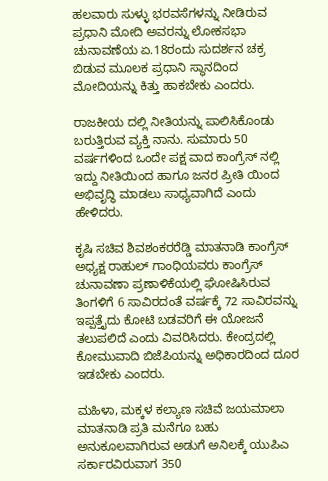ಹಲವಾರು ಸುಳ್ಳು ಭರವಸೆಗಳನ್ನು ನೀಡಿರುವ ಪ್ರಧಾನಿ ಮೋದಿ ಅವರನ್ನು ಲೋಕಸಭಾ ಚುನಾವಣೆಯ ಏ.18ರಂದು ಸುದರ್ಶನ ಚಕ್ರ ಬಿಡುವ ಮೂಲಕ ಪ್ರಧಾನಿ ಸ್ಥಾನದಿಂದ ಮೋದಿಯನ್ನು ಕಿತ್ತು ಹಾಕಬೇಕು ಎಂದರು.

ರಾಜಕೀಯ ದಲ್ಲಿ ನೀತಿಯನ್ನು ಪಾಲಿಸಿಕೊಂಡು ಬರುತ್ತಿರುವ ವ್ಯಕ್ತಿ ನಾನು. ಸುಮಾರು 50 ವರ್ಷಗಳಿಂದ ಒಂದೇ ಪಕ್ಷ ವಾದ ಕಾಂಗ್ರೆಸ್ ನಲ್ಲಿ ಇದ್ದು ನೀತಿಯಿಂದ ಹಾಗೂ ಜನರ ಪ್ರೀತಿ ಯಿಂದ ಅಭಿವೃದ್ಧಿ ಮಾಡಲು ಸಾಧ್ಯವಾಗಿದೆ ಎಂದು ಹೇಳಿದರು.

ಕೃಷಿ ಸಚಿವ ಶಿವಶಂಕರರೆಡ್ಡಿ ಮಾತನಾಡಿ ಕಾಂಗ್ರೆಸ್ ಅಧ್ಯಕ್ಷ ರಾಹುಲ್ ಗಾಂಧಿಯವರು ಕಾಂಗ್ರೆಸ್ ಚುನಾವಣಾ ಪ್ರಣಾಳಿಕೆಯಲ್ಲಿ ಘೋಷಿಸಿರುವ ತಿಂಗಳಿಗೆ 6 ಸಾವಿರದಂತೆ ವರ್ಷಕ್ಕೆ 72 ಸಾವಿರವನ್ನು ಇಪ್ಪತ್ತೈದು ಕೋಟಿ ಬಡವರಿಗೆ ಈ ಯೋಜನೆ ತಲುಪಲಿದೆ ಎಂದು ವಿವರಿಸಿದರು. ಕೇಂದ್ರದಲ್ಲಿ ಕೋಮುವಾದಿ ಬಿಜೆಪಿಯನ್ನು ಅಧಿಕಾರದಿಂದ ದೂರ ಇಡಬೇಕು ಎಂದರು.

ಮಹಿಳಾ, ಮಕ್ಕಳ ಕಲ್ಯಾಣ ಸಚಿವೆ ಜಯಮಾಲಾ ಮಾತನಾಡಿ ಪ್ರತಿ ಮನೆಗೂ ಬಹು ಅನುಕೂಲವಾಗಿರುವ ಅಡುಗೆ ಅನಿಲಕ್ಕೆ ಯುಪಿಎ ಸರ್ಕಾರವಿರುವಾಗ 350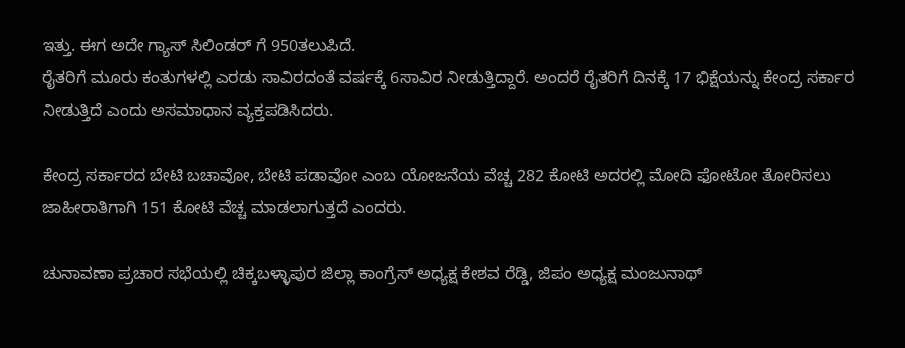ಇತ್ತು. ಈಗ ಅದೇ ಗ್ಯಾಸ್ ಸಿಲಿಂಡರ್ ಗೆ 950ತಲುಪಿದೆ.
ರೈತರಿಗೆ ಮೂರು ಕಂತುಗಳಲ್ಲಿ ಎರಡು ಸಾವಿರದಂತೆ ವರ್ಷಕ್ಕೆ 6ಸಾವಿರ ನೀಡುತ್ತಿದ್ದಾರೆ. ಅಂದರೆ ರೈತರಿಗೆ ದಿನಕ್ಕೆ 17 ಭಿಕ್ಷೆಯನ್ನು ಕೇಂದ್ರ ಸರ್ಕಾರ ನೀಡುತ್ತಿದೆ ಎಂದು ಅಸಮಾಧಾನ ವ್ಯಕ್ತಪಡಿಸಿದರು.

ಕೇಂದ್ರ ಸರ್ಕಾರದ ಬೇಟಿ ಬಚಾವೋ, ಬೇಟಿ ಪಡಾವೋ ಎಂಬ ಯೋಜನೆಯ ವೆಚ್ಚ 282 ಕೋಟಿ ಅದರಲ್ಲಿ ಮೋದಿ ಫೋಟೋ ತೋರಿಸಲು ಜಾಹೀರಾತಿಗಾಗಿ 151 ಕೋಟಿ ವೆಚ್ಚ ಮಾಡಲಾಗುತ್ತದೆ ಎಂದರು.

ಚುನಾವಣಾ ಪ್ರಚಾರ ಸಭೆಯಲ್ಲಿ ಚಿಕ್ಕಬಳ್ಳಾಪುರ ಜಿಲ್ಲಾ ಕಾಂಗ್ರೆಸ್ ಅಧ್ಯಕ್ಷ ಕೇಶವ ರೆಡ್ಡಿ, ಜಿಪಂ ಅಧ್ಯಕ್ಷ ಮಂಜುನಾಥ್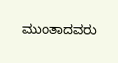ಮುಂತಾದವರು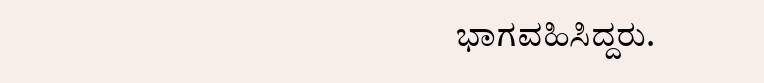ಭಾಗವಹಿಸಿದ್ದರು.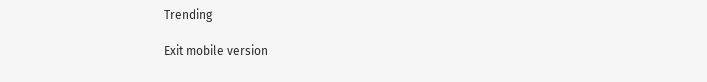Trending

Exit mobile version